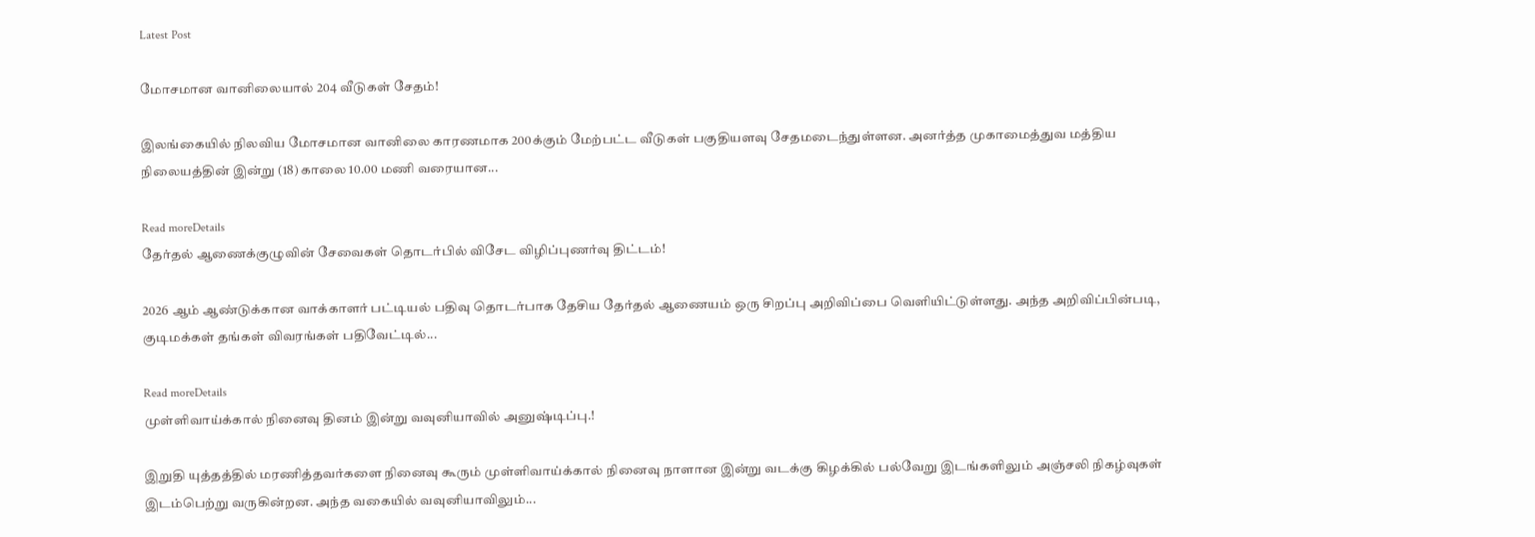Latest Post

மோசமான வானிலையால் 204 வீடுகள் சேதம்!

இலங்கையில் நிலவிய மோசமான வானிலை காரணமாக 200க்கும் மேற்பட்ட வீடுகள் பகுதியளவு சேதமடைந்துள்ளன. அனர்த்த முகாமைத்துவ மத்திய நிலையத்தின் இன்று (18) காலை 10.00 மணி வரையான...

Read moreDetails
தேர்தல் ஆணைக்குழுவின் சேவைகள் தொடர்பில் விசேட விழிப்புணர்வு திட்டம்!

2026 ஆம் ஆண்டுக்கான வாக்காளர் பட்டியல் பதிவு தொடர்பாக தேசிய தேர்தல் ஆணையம் ஒரு சிறப்பு அறிவிப்பை வெளியிட்டுள்ளது. அந்த அறிவிப்பின்படி, குடிமக்கள் தங்கள் விவரங்கள் பதிவேட்டில்...

Read moreDetails
முள்ளிவாய்க்கால் நினைவு தினம் இன்று வவுனியாவில் அனுஷ்டிப்பு.!

இறுதி யுத்தத்தில் மரணித்தவர்களை நினைவு கூரும் முள்ளிவாய்க்கால் நினைவு நாளான இன்று வடக்கு கிழக்கில் பல்வேறு இடங்களிலும் அஞ்சலி நிகழ்வுகள் இடம்பெற்று வருகின்றன. அந்த வகையில் வவுனியாவிலும்...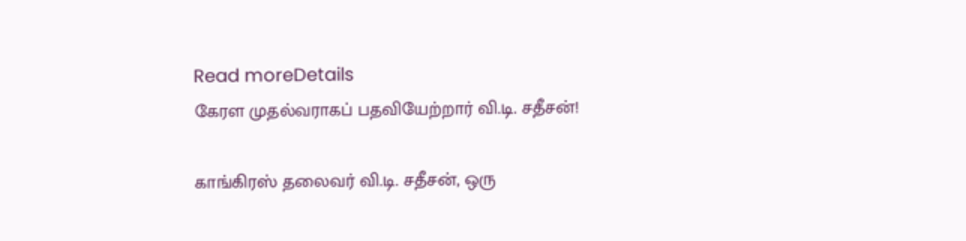Read moreDetails
கேரள முதல்வராகப் பதவியேற்றார் வி.டி. சதீசன்!

காங்கிரஸ் தலைவர் வி.டி. சதீசன், ஒரு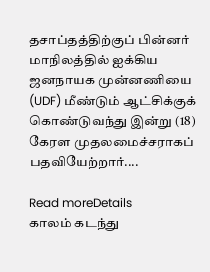தசாப்தத்திற்குப் பின்னர் மாநிலத்தில் ஐக்கிய ஜனநாயக முன்னணியை (UDF) மீண்டும் ஆட்சிக்குக் கொண்டுவந்து இன்று (18) கேரள முதலமைச்சராகப் பதவியேற்றார்....

Read moreDetails
காலம் கடந்து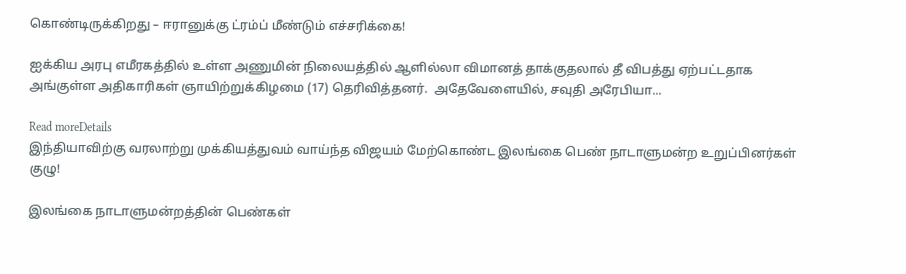கொண்டிருக்கிறது – ஈரானுக்கு ட்ரம்ப் மீண்டும் எச்சரிக்கை!

ஐக்கிய அரபு எமீரகத்தில் உள்ள அணுமின் நிலையத்தில் ஆளில்லா விமானத் தாக்குதலால் தீ விபத்து ஏற்பட்டதாக அங்குள்ள அதிகாரிகள் ஞாயிற்றுக்கிழமை (17) தெரிவித்தனர்.  அதேவேளையில், சவுதி அரேபியா...

Read moreDetails
இந்தியாவிற்கு வரலாற்று முக்கியத்துவம் வாய்ந்த விஜயம் மேற்கொண்ட இலங்கை பெண் நாடாளுமன்ற உறுப்பினர்கள் குழு!

இலங்கை நாடாளுமன்றத்தின் பெண்கள்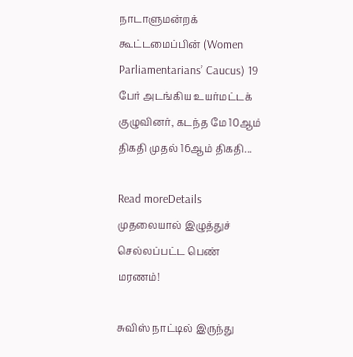நாடாளுமன்றக் கூட்டமைப்பின் (Women Parliamentarians’ Caucus) 19 பேர் அடங்கிய உயர்மட்டக் குழுவினர், கடந்த மே 10ஆம் திகதி முதல் 16ஆம் திகதி...

Read moreDetails
முதலையால் இழுத்துச் செல்லப்பட்ட பெண் மரணம்!

சுவிஸ் நாட்டில் இருந்து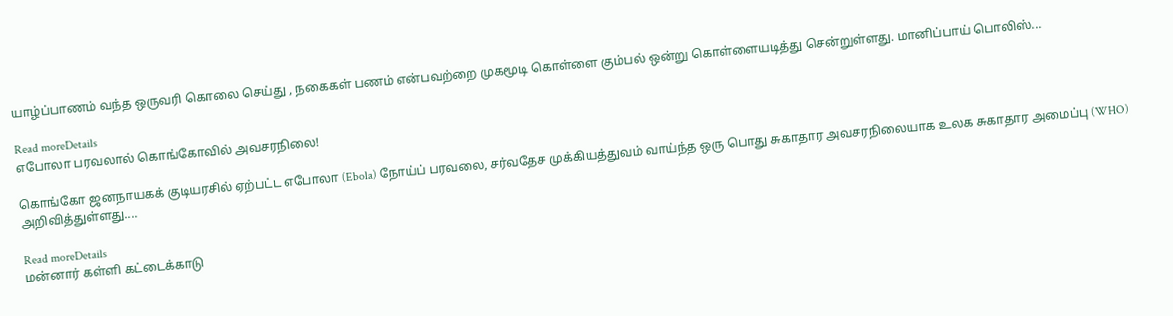யாழ்ப்பாணம் வந்த ஒருவரி கொலை செய்து , நகைகள் பணம் என்பவற்றை முகமூடி கொள்ளை கும்பல் ஒன்று கொள்ளையடித்து சென்றுள்ளது. மானிப்பாய் பொலிஸ்...

Read moreDetails
எபோலா பரவலால் கொங்கோவில் அவசரநிலை!

கொங்கோ ஜனநாயகக் குடியரசில் ஏற்பட்ட எபோலா (Ebola) நோய்ப் பரவலை, சர்வதேச முக்கியத்துவம் வாய்ந்த ஒரு பொது சுகாதார அவசரநிலையாக உலக சுகாதார அமைப்பு (WHO) அறிவித்துள்ளது....

Read moreDetails
மன்னார் கள்ளி கட்டைக்காடு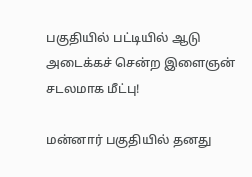பகுதியில் பட்டியில் ஆடு அடைக்கச் சென்ற இளைஞன் சடலமாக மீட்பு!

மன்னார் பகுதியில் தனது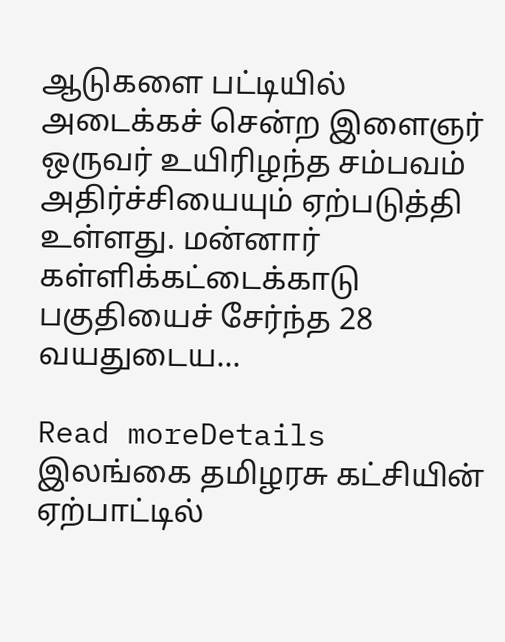ஆடுகளை பட்டியில் அடைக்கச் சென்ற இளைஞர் ஒருவர் உயிரிழந்த சம்பவம் அதிர்ச்சியையும் ஏற்படுத்தி உள்ளது. மன்னார் கள்ளிக்கட்டைக்காடு பகுதியைச் சேர்ந்த 28 வயதுடைய...

Read moreDetails
இலங்கை தமிழரசு கட்சியின் ஏற்பாட்டில்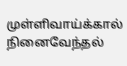முள்ளிவாய்க்கால் நினைவேந்தல்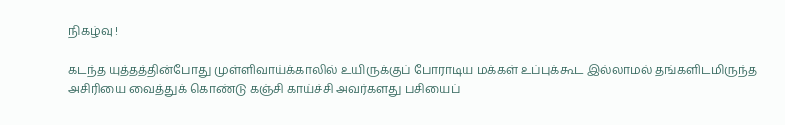நிகழ்வு !

கடந்த யுத்தத்தின்போது முள்ளிவாய்க்காலில் உயிருக்குப் போராடிய மக்கள் உப்புக்கூட இல்லாமல் தங்களிடமிருந்த அசிரியை வைத்துக் கொண்டு கஞ்சி காய்ச்சி அவர்களது பசியைப்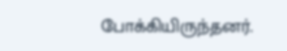போக்கியிருந்தனர்.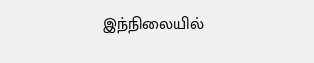இந்நிலையில்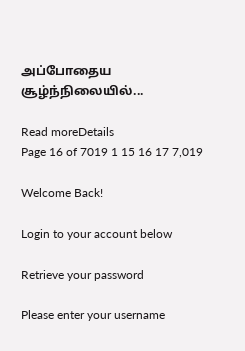அப்போதைய சூழ்ந்நிலையில்...

Read moreDetails
Page 16 of 7019 1 15 16 17 7,019

Welcome Back!

Login to your account below

Retrieve your password

Please enter your username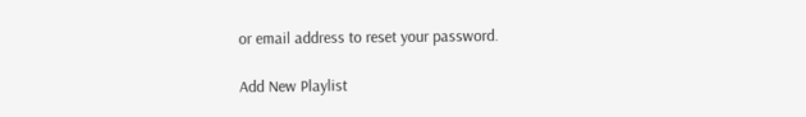or email address to reset your password.

Add New Playlist